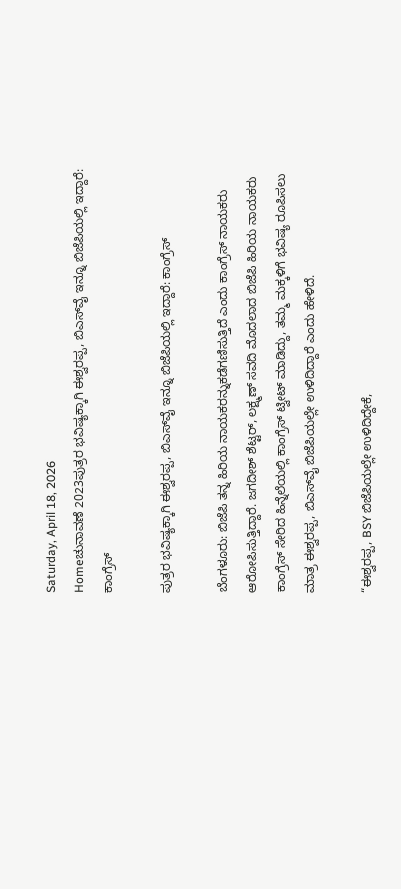Saturday, April 18, 2026
Homeಚುನಾವಣೆ 2023ಪುತ್ರರ ಭವಿಷ್ಯಕ್ಕಾಗಿ ಈಶ್ವರಪ್ಪ, ಬಿಎಸ್‌ವೈ ಇನ್ನೂ ಬಿಜೆಪಿಯಲ್ಲಿ ಇದ್ದಾರೆ: ಕಾಂಗ್ರೆಸ್

ಪುತ್ರರ ಭವಿಷ್ಯಕ್ಕಾಗಿ ಈಶ್ವರಪ್ಪ, ಬಿಎಸ್‌ವೈ ಇನ್ನೂ ಬಿಜೆಪಿಯಲ್ಲಿ ಇದ್ದಾರೆ: ಕಾಂಗ್ರೆಸ್

ಬೆಂಗಳೂರು: ಬಿಜೆಪಿ ತನ್ನ ಹಿರಿಯ ನಾಯಕರನ್ನುಕಡೆಗಣಿಸುತ್ತಿದೆ ಎಂದು ಕಾಂಗ್ರೆಸ್‌ ನಾಯಕರು ಆರೋಪಿಸುತ್ತಿದ್ದಾರೆ. ಜಗದೀಶ್‌ ಶೆಟ್ಟರ್‌, ಲಕ್ಷ್ಮಣ್‌ ಸವದಿ ಮೊದಲಾದ ಬಿಜೆಪಿ ಹಿರಿಯ ನಾಯಕರು ಕಾಂಗ್ರೆಸ್‌ ಸೇರಿದ ಹಿನ್ನೆಲೆಯಲ್ಲಿ ಕಾಂಗ್ರೆಸ್‌ ಟ್ವೀಟ್‌ ಮಾಡಿದ್ದು, ತಮ್ಮ ಮಕ್ಕಳಿಗೆ ಭವಿಷ್ಯ ರೂಪಿಸಲು ಮಾತ್ರ ಈಶ್ವರಪ್ಪ, ಬಿಎಸ್‌ವೈ ಬಿಜೆಪಿಯಲ್ಲೇ ಉಳಿದಿದ್ದಾರೆ ಎಂದು ಹೇಳಿದೆ.

“ಈಶ್ವರಪ್ಪ, BSY ಬಿಜೆಪಿಯಲ್ಲೇ ಉಳಿದಿದ್ದೇಕೆ,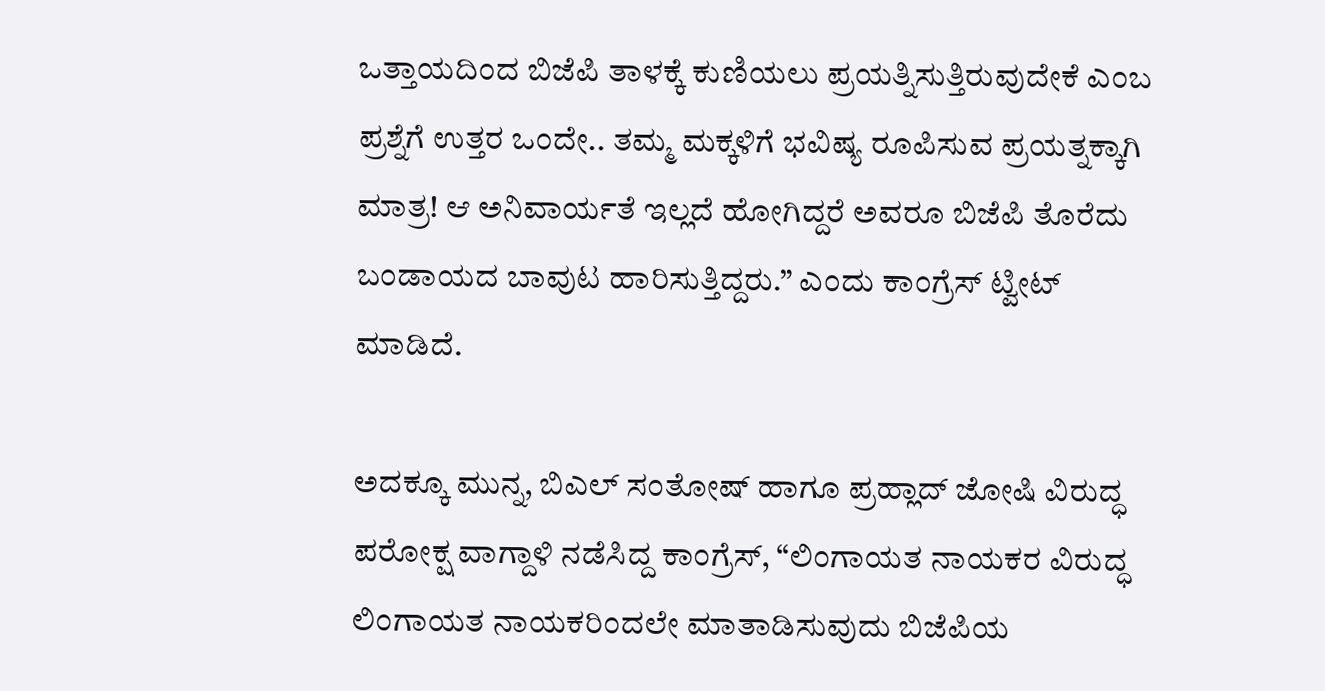ಒತ್ತಾಯದಿಂದ ಬಿಜೆಪಿ ತಾಳಕ್ಕೆ ಕುಣಿಯಲು ಪ್ರಯತ್ನಿಸುತ್ತಿರುವುದೇಕೆ ಎಂಬ ಪ್ರಶ್ನೆಗೆ ಉತ್ತರ ಒಂದೇ.. ತಮ್ಮ ಮಕ್ಕಳಿಗೆ ಭವಿಷ್ಯ ರೂಪಿಸುವ ಪ್ರಯತ್ನಕ್ಕಾಗಿ ಮಾತ್ರ! ಆ ಅನಿವಾರ್ಯತೆ ಇಲ್ಲದೆ ಹೋಗಿದ್ದರೆ ಅವರೂ ಬಿಜೆಪಿ ತೊರೆದು ಬಂಡಾಯದ ಬಾವುಟ ಹಾರಿಸುತ್ತಿದ್ದರು.” ಎಂದು ಕಾಂಗ್ರೆಸ್‌ ಟ್ವೀಟ್‌ ಮಾಡಿದೆ.

ಅದಕ್ಕೂ ಮುನ್ನ, ಬಿಎಲ್‌ ಸಂತೋಷ್‌ ಹಾಗೂ ಪ್ರಹ್ಲಾದ್‌ ಜೋಷಿ ವಿರುದ್ಧ ಪರೋಕ್ಷ ವಾಗ್ದಾಳಿ ನಡೆಸಿದ್ದ ಕಾಂಗ್ರೆಸ್‌, “ಲಿಂಗಾಯತ ನಾಯಕರ ವಿರುದ್ಧ ಲಿಂಗಾಯತ ನಾಯಕರಿಂದಲೇ ಮಾತಾಡಿಸುವುದು ಬಿಜೆಪಿಯ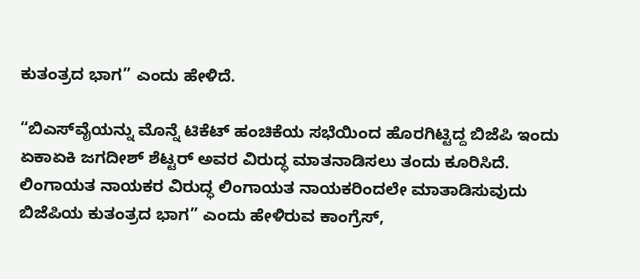ಕುತಂತ್ರದ ಭಾಗ” ಎಂದು ಹೇಳಿದೆ.

“ಬಿಎಸ್‌ವೈಯನ್ನು ಮೊನ್ನೆ ಟಿಕೆಟ್ ಹಂಚಿಕೆಯ ಸಭೆಯಿಂದ ಹೊರಗಿಟ್ಟಿದ್ದ ಬಿಜೆಪಿ ಇಂದು ಏಕಾಏಕಿ ಜಗದೀಶ್ ಶೆಟ್ಟರ್ ಅವರ ವಿರುದ್ಧ ಮಾತನಾಡಿಸಲು ತಂದು ಕೂರಿಸಿದೆ. ಲಿಂಗಾಯತ ನಾಯಕರ ವಿರುದ್ಧ ಲಿಂಗಾಯತ ನಾಯಕರಿಂದಲೇ ಮಾತಾಡಿಸುವುದು ಬಿಜೆಪಿಯ ಕುತಂತ್ರದ ಭಾಗ” ಎಂದು ಹೇಳಿರುವ ಕಾಂಗ್ರೆಸ್‌,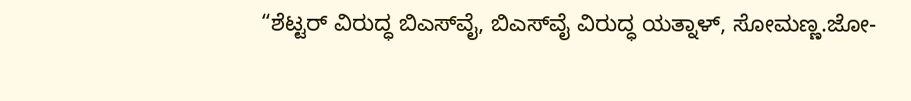“ಶೆಟ್ಟರ್ ವಿರುದ್ಧ ಬಿಎಸ್‌ವೈ, ಬಿಎಸ್‌ವೈ ವಿರುದ್ಧ ಯತ್ನಾಳ್, ಸೋಮಣ್ಣ.ಜೋ-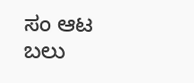ಸಂ ಆಟ ಬಲು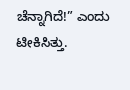ಚೆನ್ನಾಗಿದೆ!” ಎಂದು ಟೀಕಿಸಿತ್ತು.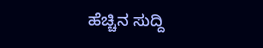ಹೆಚ್ಚಿನ ಸುದ್ದಿ